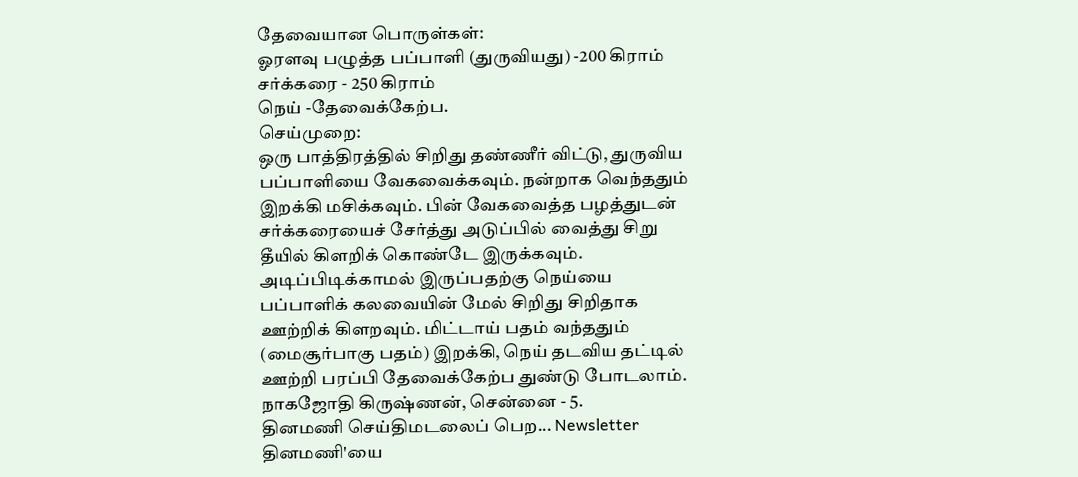தேவையான பொருள்கள்:
ஓரளவு பழுத்த பப்பாளி (துருவியது) -200 கிராம்
சர்க்கரை - 250 கிராம்
நெய் -தேவைக்கேற்ப.
செய்முறை:
ஒரு பாத்திரத்தில் சிறிது தண்ணீர் விட்டு, துருவிய பப்பாளியை வேகவைக்கவும். நன்றாக வெந்ததும் இறக்கி மசிக்கவும். பின் வேகவைத்த பழத்துடன் சர்க்கரையைச் சேர்த்து அடுப்பில் வைத்து சிறு தீயில் கிளறிக் கொண்டே இருக்கவும்.
அடிப்பிடிக்காமல் இருப்பதற்கு நெய்யை பப்பாளிக் கலவையின் மேல் சிறிது சிறிதாக ஊற்றிக் கிளறவும். மிட்டாய் பதம் வந்ததும் (மைசூர்பாகு பதம்) இறக்கி, நெய் தடவிய தட்டில் ஊற்றி பரப்பி தேவைக்கேற்ப துண்டு போடலாம்.
நாகஜோதி கிருஷ்ணன், சென்னை - 5.
தினமணி செய்திமடலைப் பெற... Newsletter
தினமணி'யை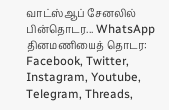வாட்ஸ்ஆப் சேனலில் பின்தொடர... WhatsApp
தினமணியைத் தொடர: Facebook, Twitter, Instagram, Youtube, Telegram, Threads,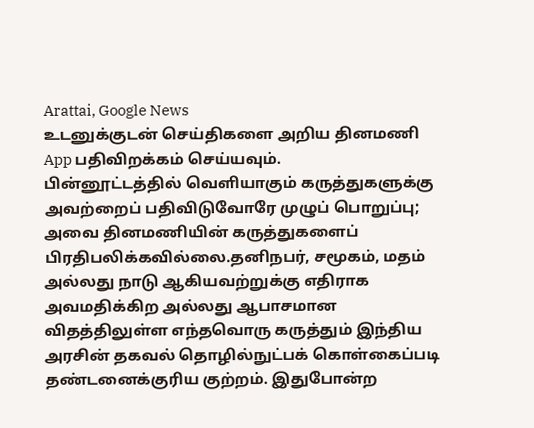Arattai, Google News
உடனுக்குடன் செய்திகளை அறிய தினமணி App பதிவிறக்கம் செய்யவும்.
பின்னூட்டத்தில் வெளியாகும் கருத்துகளுக்கு அவற்றைப் பதிவிடுவோரே முழுப் பொறுப்பு; அவை தினமணியின் கருத்துகளைப் பிரதிபலிக்கவில்லை.தனிநபர், சமூகம், மதம் அல்லது நாடு ஆகியவற்றுக்கு எதிராக அவமதிக்கிற அல்லது ஆபாசமான விதத்திலுள்ள எந்தவொரு கருத்தும் இந்திய அரசின் தகவல் தொழில்நுட்பக் கொள்கைப்படி தண்டனைக்குரிய குற்றம். இதுபோன்ற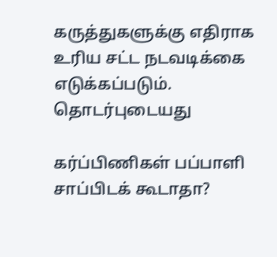கருத்துகளுக்கு எதிராக உரிய சட்ட நடவடிக்கை எடுக்கப்படும்.
தொடர்புடையது

கர்ப்பிணிகள் பப்பாளி சாப்பிடக் கூடாதா?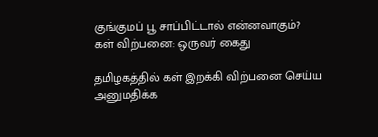குங்குமப் பூ சாப்பிட்டால் என்னவாகும்?
கள் விற்பனை: ஒருவர் கைது

தமிழகத்தில் கள் இறக்கி விற்பனை செய்ய அனுமதிக்க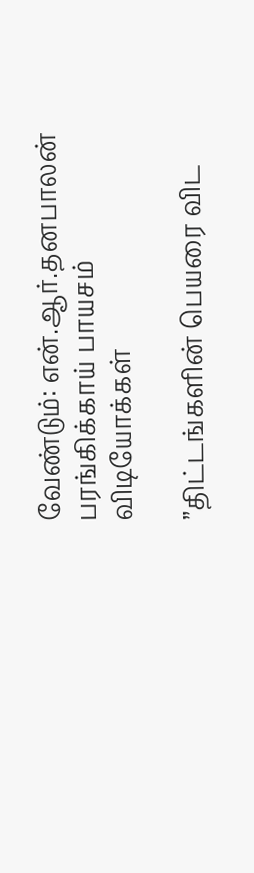வேண்டும்: என்.ஆர்.தனபாலன்
பரங்கிக்காய் பாயசம்
விடியோக்கள்

”திட்டங்களின் பெயரை விட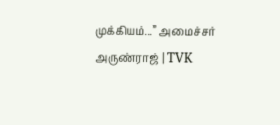முக்கியம்...” அமைச்சர் அருண்ராஜ் | TVK